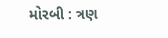મોરબી : ત્રણ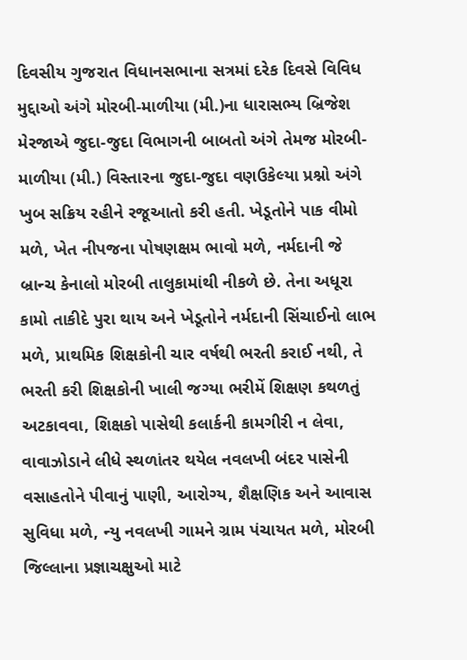દિવસીય ગુજરાત વિધાનસભાના સત્રમાં દરેક દિવસે વિવિધ મુદ્દાઓ અંગે મોરબી-માળીયા (મી.)ના ધારાસભ્ય બ્રિજેશ મેરજાએ જુદા-જુદા વિભાગની બાબતો અંગે તેમજ મોરબી-માળીયા (મી.) વિસ્તારના જુદા-જુદા વણઉકેલ્યા પ્રશ્નો અંગે ખુબ સક્રિય રહીને રજૂઆતો કરી હતી. ખેડૂતોને પાક વીમો મળે, ખેત નીપજના પોષણક્ષમ ભાવો મળે, નર્મદાની જે બ્રાન્ચ કેનાલો મોરબી તાલુકામાંથી નીકળે છે. તેના અધૂરા કામો તાકીદે પુરા થાય અને ખેડૂતોને નર્મદાની સિંચાઈનો લાભ મળે, પ્રાથમિક શિક્ષકોની ચાર વર્ષથી ભરતી કરાઈ નથી, તે ભરતી કરી શિક્ષકોની ખાલી જગ્યા ભરીમેં શિક્ષણ કથળતું અટકાવવા, શિક્ષકો પાસેથી કલાર્કની કામગીરી ન લેવા, વાવાઝોડાને લીધે સ્થળાંતર થયેલ નવલખી બંદર પાસેની વસાહતોને પીવાનું પાણી, આરોગ્ય, શૈક્ષણિક અને આવાસ સુવિધા મળે, ન્યુ નવલખી ગામને ગ્રામ પંચાયત મળે, મોરબી જિલ્લાના પ્રજ્ઞાચક્ષુઓ માટે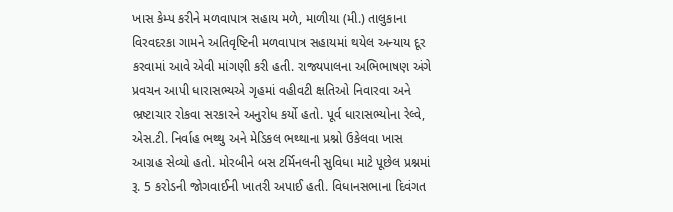ખાસ કેમ્પ કરીને મળવાપાત્ર સહાય મળે, માળીયા (મી.) તાલુકાના વિરવદરકા ગામને અતિવૃષ્ટિની મળવાપાત્ર સહાયમાં થયેલ અન્યાય દૂર કરવામાં આવે એવી માંગણી કરી હતી. રાજ્યપાલના અભિભાષણ અંગે પ્રવચન આપી ધારાસભ્યએ ગૃહમાં વહીવટી ક્ષતિઓ નિવારવા અને ભ્રષ્ટાચાર રોકવા સરકારને અનુરોધ કર્યો હતો. પૂર્વ ધારાસભ્યોના રેલ્વે, એસ.ટી. નિર્વાહ ભથ્થુ અને મેડિકલ ભથ્થાના પ્રશ્નો ઉકેલવા ખાસ આગ્રહ સેવ્યો હતો. મોરબીને બસ ટર્મિનલની સુવિધા માટે પૂછેલ પ્રશ્નમાં રૂ. 5 કરોડની જોગવાઈની ખાતરી અપાઈ હતી. વિધાનસભાના દિવંગત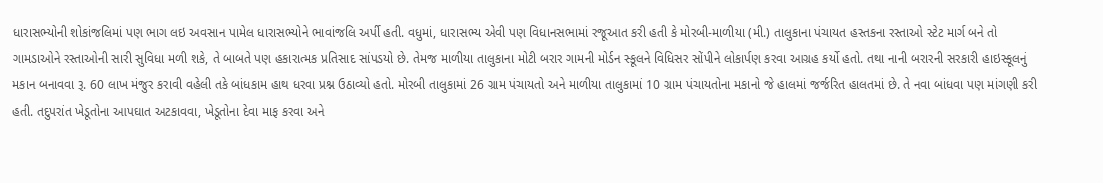ધારાસભ્યોની શોકાંજલિમાં પણ ભાગ લઇ અવસાન પામેલ ધારાસભ્યોને ભાવાંજલિ અર્પી હતી. વધુમાં, ધારાસભ્ય એવી પણ વિધાનસભામાં રજૂઆત કરી હતી કે મોરબી-માળીયા (મી.) તાલુકાના પંચાયત હસ્તકના રસ્તાઓ સ્ટેટ માર્ગ બને તો ગામડાઓને રસ્તાઓની સારી સુવિધા મળી શકે, તે બાબતે પણ હકારાત્મક પ્રતિસાદ સાંપડયો છે. તેમજ માળીયા તાલુકાના મોટી બરાર ગામની મોર્ડન સ્કૂલને વિધિસર સોંપીને લોકાર્પણ કરવા આગ્રહ કર્યો હતો. તથા નાની બરારની સરકારી હાઇસ્કૂલનું મકાન બનાવવા રૂ. 60 લાખ મંજુર કરાવી વહેલી તકે બાંધકામ હાથ ધરવા પ્રશ્ન ઉઠાવ્યો હતો. મોરબી તાલુકામાં 26 ગ્રામ પંચાયતો અને માળીયા તાલુકામાં 10 ગ્રામ પંચાયતોના મકાનો જે હાલમાં જર્જરિત હાલતમાં છે. તે નવા બાંધવા પણ માંગણી કરી હતી. તદુપરાંત ખેડૂતોના આપઘાત અટકાવવા, ખેડૂતોના દેવા માફ કરવા અને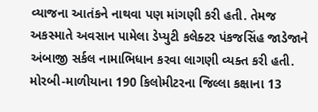વ્યાજના આતંકને નાથવા પણ માંગણી કરી હતી. તેમજ અકસ્માતે અવસાન પામેલા ડેપ્યુટી કલેક્ટર પંકજસિંહ જાડેજાને અંબાજી સર્કલ નામાભિધાન કરવા લાગણી વ્યક્ત કરી હતી. મોરબી-માળીયાના 190 કિલોમીટરના જિલ્લા કક્ષાના 13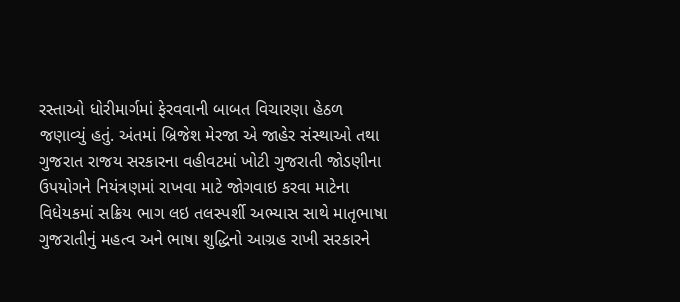રસ્તાઓ ધોરીમાર્ગમાં ફેરવવાની બાબત વિચારણા હેઠળ જણાવ્યું હતું. અંતમાં બ્રિજેશ મેરજા એ જાહેર સંસ્થાઓ તથા ગુજરાત રાજય સરકારના વહીવટમાં ખોટી ગુજરાતી જોડણીના ઉપયોગને નિયંત્રણમાં રાખવા માટે જોગવાઇ કરવા માટેના વિધેયકમાં સક્રિય ભાગ લઇ તલસ્પર્શી અભ્યાસ સાથે માતૃભાષા ગુજરાતીનું મહત્વ અને ભાષા શુદ્ધિનો આગ્રહ રાખી સરકારને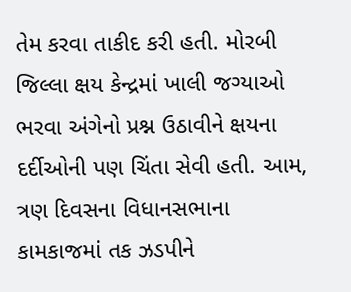તેમ કરવા તાકીદ કરી હતી. મોરબી જિલ્લા ક્ષય કેન્દ્રમાં ખાલી જગ્યાઓ ભરવા અંગેનો પ્રશ્ન ઉઠાવીને ક્ષયના દર્દીઓની પણ ચિંતા સેવી હતી. આમ, ત્રણ દિવસના વિધાનસભાના કામકાજમાં તક ઝડપીને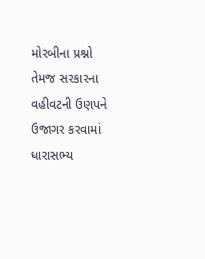મોરબીના પ્રશ્નો તેમજ સરકારના વહીવટની ઉણપને ઉજાગર કરવામાં ધારાસભ્ય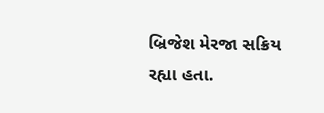બ્રિજેશ મેરજા સક્રિય રહ્યા હતા.